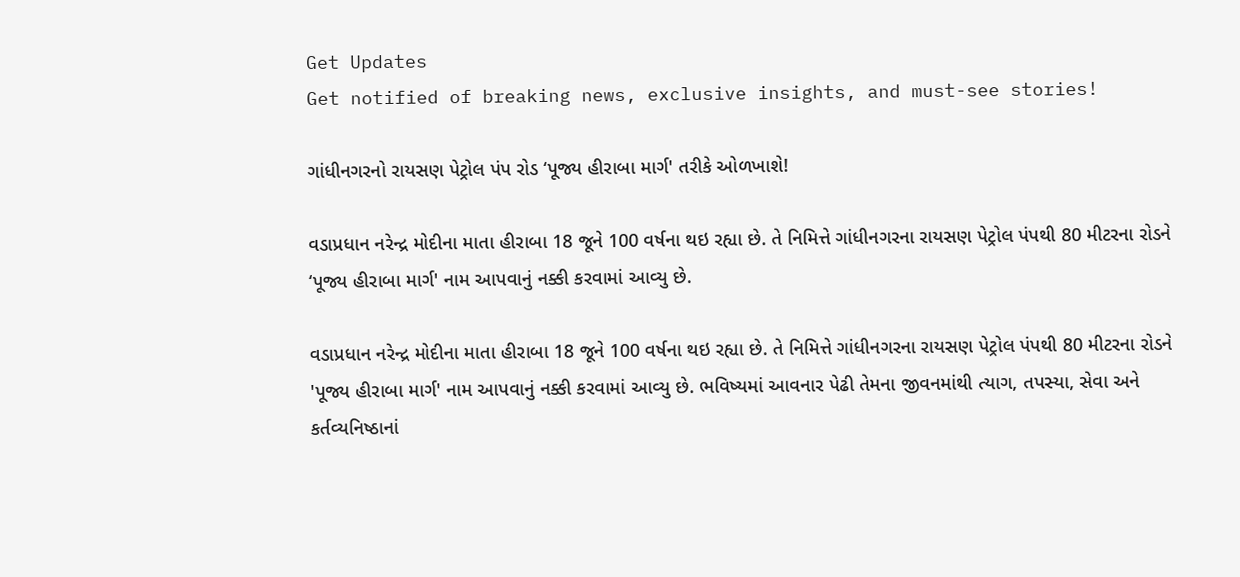Get Updates
Get notified of breaking news, exclusive insights, and must-see stories!

ગાંધીનગરનો રાયસણ પેટ્રોલ પંપ રોડ ‘પૂજ્ય હીરાબા માર્ગ' તરીકે ઓળખાશે!

વડાપ્રધાન નરેન્દ્ર મોદીના માતા હીરાબા 18 જૂને 100 વર્ષના થઇ રહ્યા છે. તે નિમિત્તે ગાંધીનગરના રાયસણ પેટ્રોલ પંપથી 80 મીટરના રોડને ‘પૂજ્ય હીરાબા માર્ગ' નામ આપવાનું નક્કી કરવામાં આવ્યુ છે.

વડાપ્રધાન નરેન્દ્ર મોદીના માતા હીરાબા 18 જૂને 100 વર્ષના થઇ રહ્યા છે. તે નિમિત્તે ગાંધીનગરના રાયસણ પેટ્રોલ પંપથી 80 મીટરના રોડને 'પૂજ્ય હીરાબા માર્ગ' નામ આપવાનું નક્કી કરવામાં આવ્યુ છે. ભવિષ્યમાં આવનાર પેઢી તેમના જીવનમાંથી ત્યાગ, તપસ્યા, સેવા અને કર્તવ્યનિષ્ઠાનાં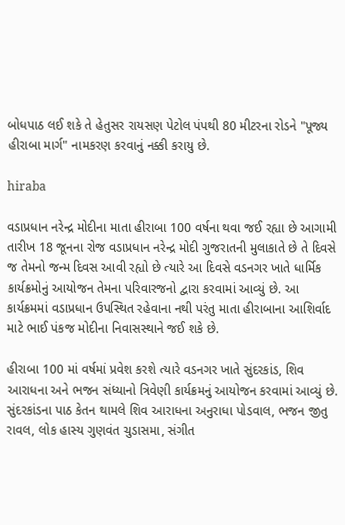બોધપાઠ લઈ શકે તે હેતુસર રાયસણ પેટોલ પંપથી 80 મીટરના રોડને "પૂજ્ય હીરાબા માર્ગ" નામકરણ કરવાનું નક્કી કરાયુ છે.

hiraba

વડાપ્રધાન નરેન્દ્ર મોદીના માતા હીરાબા 100 વર્ષના થવા જઈ રહ્યા છે આગામી તારીખ 18 જૂનના રોજ વડાપ્રધાન નરેન્દ્ર મોદી ગુજરાતની મુલાકાતે છે તે દિવસે જ તેમનો જન્મ દિવસ આવી રહ્યો છે ત્યારે આ દિવસે વડનગર ખાતે ધાર્મિક કાર્યક્રમોનું આયોજન તેમના પરિવારજનો દ્વારા કરવામાં આવ્યું છે. આ કાર્યક્રમમાં વડાપ્રધાન ઉપસ્થિત રહેવાના નથી પરંતુ માતા હીરાબાના આશિર્વાદ માટે ભાઈ પંકજ મોદીના નિવાસસ્થાને જઈ શકે છે.

હીરાબા 100 માં વર્ષમાં પ્રવેશ કરશે ત્યારે વડનગર ખાતે સુંદરકાંડ, શિવ આરાધના અને ભજન સંધ્યાનો ત્રિવેણી કાર્યક્રમનું આયોજન કરવામાં આવ્યું છે. સુંદરકાંડના પાઠ કેતન થામલે શિવ આરાધના અનુરાધા પોડવાલ, ભજન જીતુ રાવલ, લોક હાસ્ય ગુણવંત ચુડાસમા, સંગીત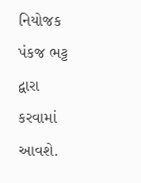નિયોજક પંકજ ભટ્ટ દ્વારા કરવામાં આવશે.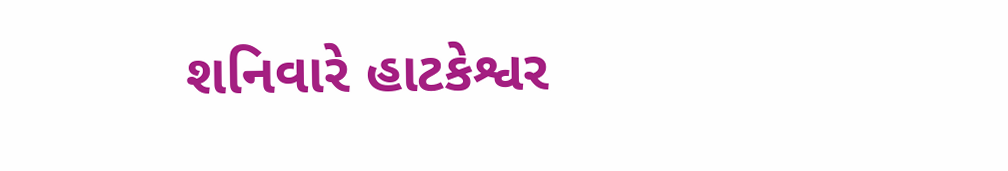શનિવારે હાટકેશ્વર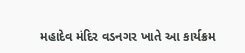મહાદેવ મંદિર વડનગર ખાતે આ કાર્યક્રમ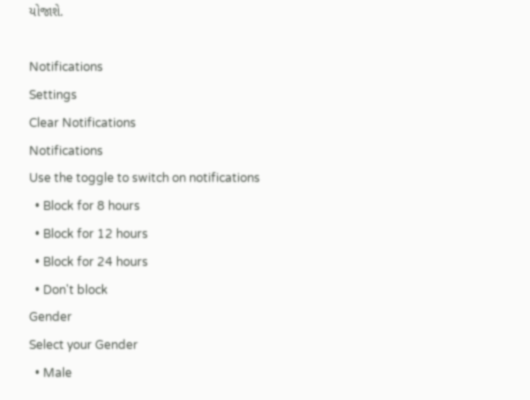યોજાશે.

Notifications
Settings
Clear Notifications
Notifications
Use the toggle to switch on notifications
  • Block for 8 hours
  • Block for 12 hours
  • Block for 24 hours
  • Don't block
Gender
Select your Gender
  • Male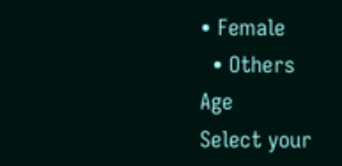• Female
  • Others
Age
Select your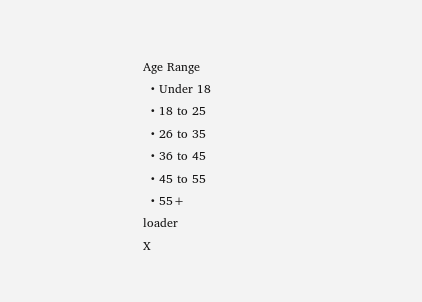Age Range
  • Under 18
  • 18 to 25
  • 26 to 35
  • 36 to 45
  • 45 to 55
  • 55+
loader
X